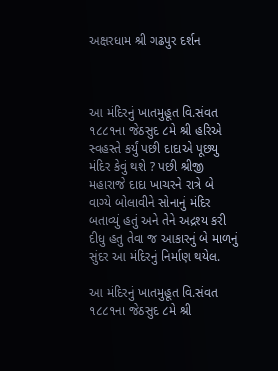અક્ષરધામ શ્રી ગઢપુર દર્શન



આ મંદિરનું ખાતમુહૂત વિ.સંવત ૧૮૮૧ના જેઠસુદ ૮મે શ્રી હરિએ સ્‍વહસ્‍તે કર્યું પછી દાદાએ પૂછયુ મંદિર કેવું થશે ? પછી શ્રીજી મહારાજે દાદા ખાચરને રાત્રે બે વાગ્‍યે બોલાવીને સોનાનું મંદિર બતાવ્‍યું હતું અને તેને અદ્રશ્‍ય કરી દીધુ હતુ તેવા જ આકારનું બે માળનું સુંદર આ મંદિરનું નિર્માણ થયેલ.

આ મંદિરનું ખાતમુહૂત વિ.સંવત ૧૮૮૧ના જેઠસુદ ૮મે શ્રી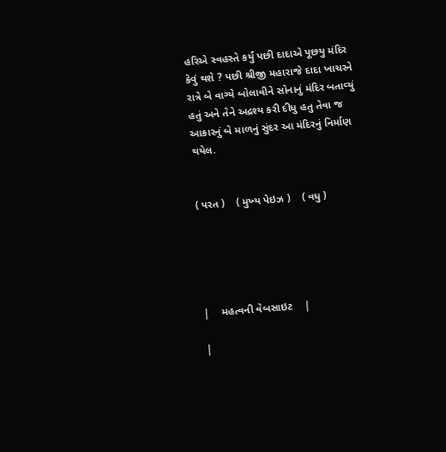હરિએ સ્‍વહસ્‍તે કર્યું પછી દાદાએ પૂછયુ મંદિર કેવું થશે ? પછી શ્રીજી મહારાજે દાદા ખાચરને રાત્રે બે વાગ્‍યે બોલાવીને સોનાનું મંદિર બતાવ્‍યું હતું અને તેને અદ્રશ્‍ય કરી દીધુ હતુ તેવા જ આકારનું બે માળનું સુંદર આ મંદિરનું નિર્માણ થયેલ.


( પરત )    ( મુખ્‍ય પેઇઝ )    ( વધુ )





|    મહત્‍વની વેબસાઇટ    |

|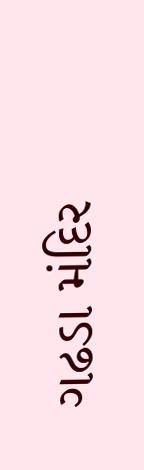ગઢડા મંદિર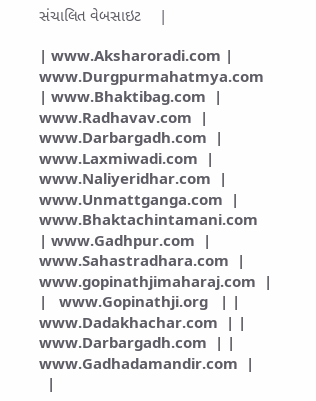સંચાલિત વેબસાઇટ    |

| www.Aksharoradi.com | www.Durgpurmahatmya.com  | www.Bhaktibag.com  | www.Radhavav.com  |
www.Darbargadh.com  | www.Laxmiwadi.com  | www.Naliyeridhar.com  | www.Unmattganga.com  |
www.Bhaktachintamani.com  | www.Gadhpur.com  | www.Sahastradhara.com  | www.gopinathjimaharaj.com  |
|   www.Gopinathji.org   | |  www.Dadakhachar.com  | |  www.Darbargadh.com  | |  www.Gadhadamandir.com  |
  |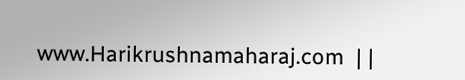www.Harikrushnamaharaj.com  | |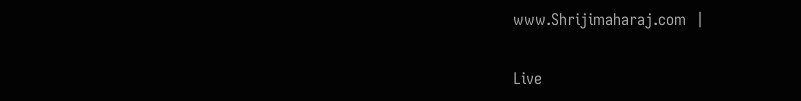www.Shrijimaharaj.com  |

Live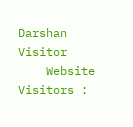Darshan Visitor
    Website Visitors :